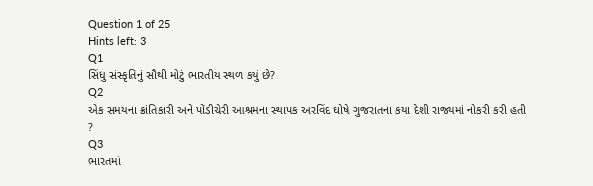Question 1 of 25
Hints left: 3
Q1
સિંધુ સંસ્કૃતિનું સૌથી મોટું ભારતીય સ્થળ કયું છે?
Q2
એક સમયના ક્રાંતિકારી અને પોંડીચેરી આશ્રમના સ્થાપક અરવિંદ ઘોષે ગુજરાતના કયા દેશી રાજ્યમાં નોકરી કરી હતી ?
Q3
ભારતમાં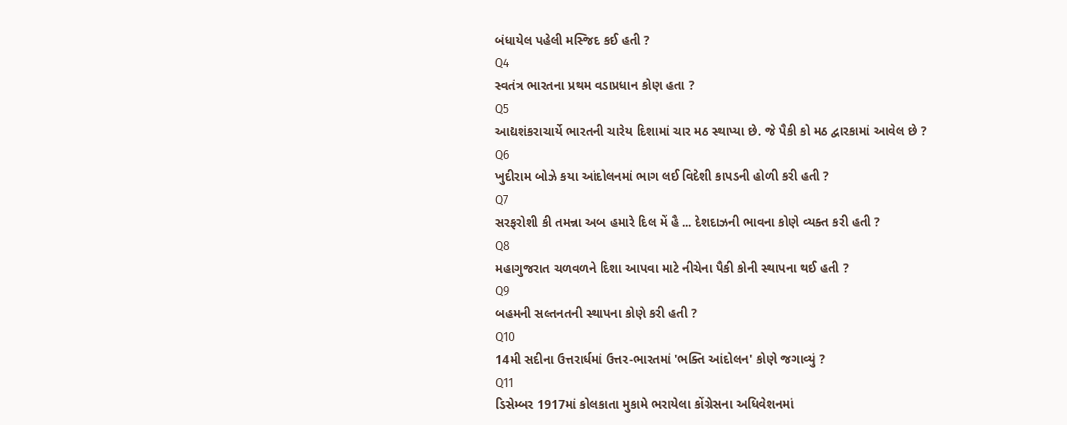બંધાયેલ પહેલી મસ્જિદ કઈ હતી ?
Q4
સ્વતંત્ર ભારતના પ્રથમ વડાપ્રધાન કોણ હતા ?
Q5
આદ્યશંકરાચાર્યે ભારતની ચારેય દિશામાં ચાર મઠ સ્થાપ્યા છે. જે પૈકી કો મઠ દ્વારકામાં આવેલ છે ?
Q6
ખુદીરામ બોઝે કયા આંદોલનમાં ભાગ લઈ વિદેશી કાપડની હોળી કરી હતી ?
Q7
સરફરોશી કી તમન્ના અબ હમારે દિલ મેં હૈ ... દેશદાઝની ભાવના કોણે વ્યક્ત કરી હતી ?
Q8
મહાગુજરાત ચળવળને દિશા આપવા માટે નીચેના પૈકી કોની સ્થાપના થઈ હતી ?
Q9
બહમની સલ્તનતની સ્થાપના કોણે કરી હતી ?
Q10
14મી સદીના ઉત્તરાર્ધમાં ઉત્તર-ભારતમાં 'ભક્તિ આંદોલન' કોણે જગાવ્યું ?
Q11
ડિસેમ્બર 1917માં કોલકાતા મુકામે ભરાયેલા કોંગ્રેસના અધિવેશનમાં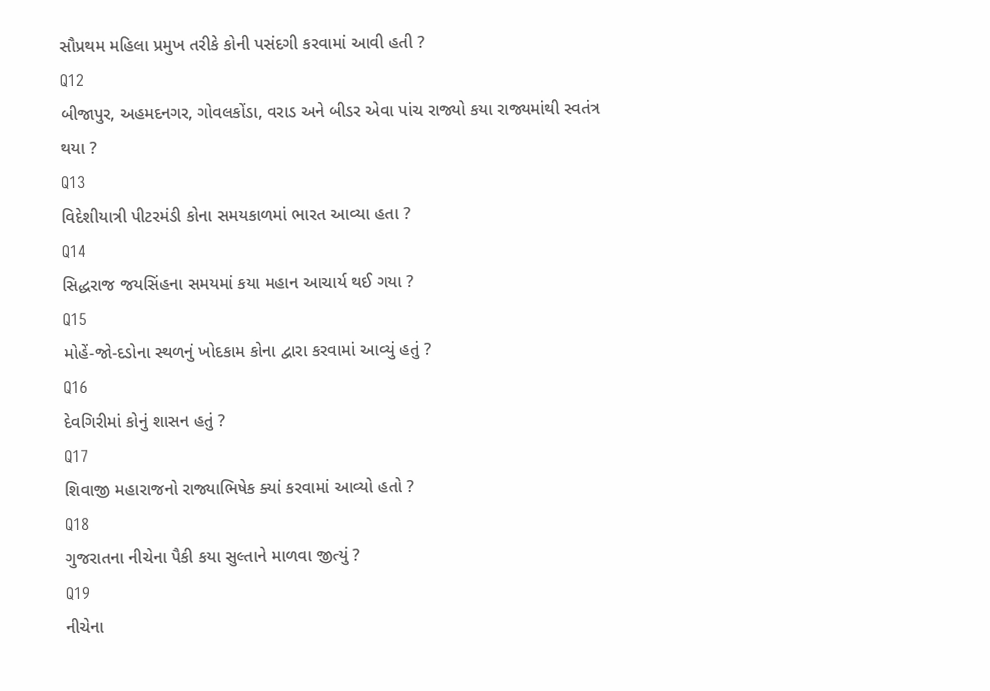સૌપ્રથમ મહિલા પ્રમુખ તરીકે કોની પસંદગી કરવામાં આવી હતી ?
Q12
બીજાપુર, અહમદનગર, ગોવલકોંડા, વરાડ અને બીડર એવા પાંચ રાજ્યો કયા રાજ્યમાંથી સ્વતંત્ર થયા ?
Q13
વિદેશીયાત્રી પીટરમંડી કોના સમયકાળમાં ભારત આવ્યા હતા ?
Q14
સિદ્ધરાજ જયસિંહના સમયમાં કયા મહાન આચાર્ય થઈ ગયા ?
Q15
મોહેં-જો-દડોના સ્થળનું ખોદકામ કોના દ્વારા કરવામાં આવ્યું હતું ?
Q16
દેવગિરીમાં કોનું શાસન હતું ?
Q17
શિવાજી મહારાજનો રાજ્યાભિષેક ક્યાં કરવામાં આવ્યો હતો ?
Q18
ગુજરાતના નીચેના પૈકી કયા સુલ્તાને માળવા જીત્યું ?
Q19
નીચેના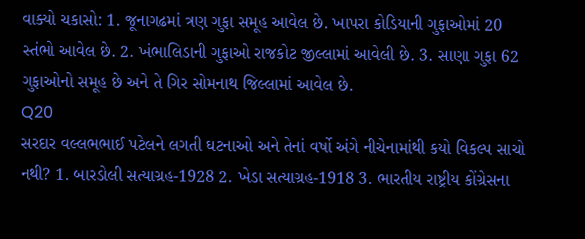વાક્યો ચકાસો: 1. જૂનાગઢમાં ત્રણ ગુફા સમૂહ આવેલ છે. ખાપરા કોડિયાની ગુફાઓમાં 20 સ્તંભો આવેલ છે. 2. ખંભાલિડાની ગુફાઓ રાજકોટ જીલ્લામાં આવેલી છે. 3. સાણા ગુફા 62 ગુફાઓનો સમૂહ છે અને તે ગિર સોમનાથ જિલ્લામાં આવેલ છે.
Q20
સરદાર વલ્લભભાઈ પટેલને લગતી ઘટનાઓ અને તેનાં વર્ષો અંગે નીચેનામાંથી કયો વિકલ્પ સાચો નથી? 1. બારડોલી સત્યાગ્રહ-1928 2. ખેડા સત્યાગ્રહ-1918 3. ભારતીય રાષ્ટ્રીય કોંગ્રેસના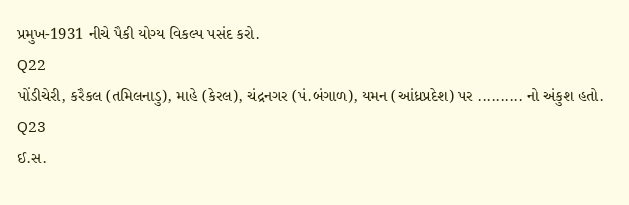પ્રમુખ-1931 નીચે પૈકી યોગ્ય વિકલ્પ પસંદ કરો.
Q22
પોંડીચેરી, કરૈકલ (તમિલનાડુ), માહે (કેરલ), ચંદ્રનગર (પં.બંગાળ), યમન (આંધ્રપ્રદેશ) પર .......... નો અંકુશ હતો.
Q23
ઈ.સ.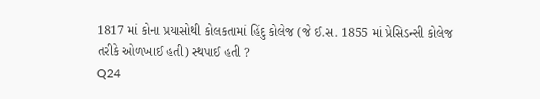1817 માં કોના પ્રયાસોથી કોલકતામાં હિંદુ કોલેજ (જે ઈ.સ. 1855 માં પ્રેસિડન્સી કોલેજ તરીકે ઓળખાઈ હતી) સ્થપાઈ હતી ?
Q24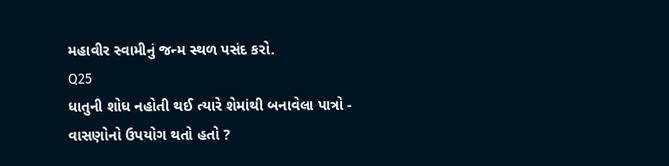મહાવીર સ્વામીનું જન્મ સ્થળ પસંદ કરો.
Q25
ધાતુની શોધ નહોતી થઈ ત્યારે શેમાંથી બનાવેલા પાત્રો - વાસણોનો ઉપયોગ થતો હતો ?